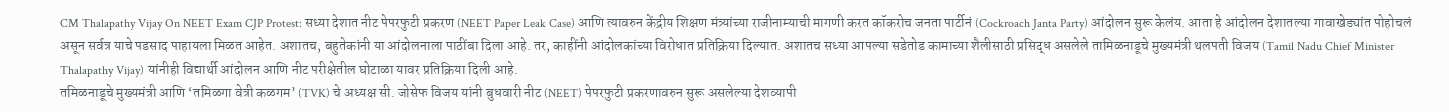CM Thalapathy Vijay On NEET Exam CJP Protest: सध्या देशात नीट पेपरफुटी प्रकरण (NEET Paper Leak Case) आणि त्यावरुन केंद्रीय शिक्षण मंत्र्यांच्या राजीनाम्याची मागणी करत कॉकरोच जनता पार्टीनं (Cockroach Janta Party) आंदोलन सुरू केलंय. आता हे आंदोलन देशातल्या गावाखेड्यांत पोहोचलं असून सर्वत्र याचे पडसाद पाहायला मिळत आहेत. अशातच, बहुतेकांनी या आंदोलनाला पाठींबा दिला आहे. तर, काहींनी आंदोलकांच्या विरोधात प्रतिक्रिया दिल्यात. अशातच सध्या आपल्या सडेतोड कामाच्या शैलीसाठी प्रसिद्ध असलेले तामिळनाडूचे मुख्यमंत्री थलपती विजय (Tamil Nadu Chief Minister Thalapathy Vijay) यांनीही विद्यार्थी आंदोलन आणि नीट परीक्षेतील घोटाळा यावर प्रतिक्रिया दिली आहे.
तमिळनाडूचे मुख्यमंत्री आणि ‘तमिळगा वेत्री कळगम’ (TVK) चे अध्यक्ष सी. जोसेफ विजय यांनी बुधवारी नीट (NEET) पेपरफुटी प्रकरणावरुन सुरू असलेल्या देशव्यापी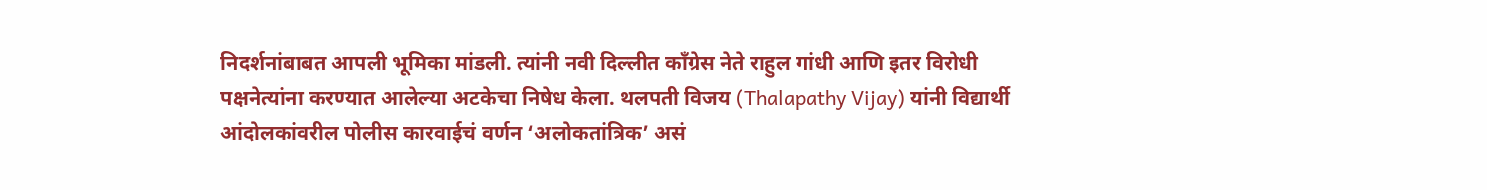निदर्शनांबाबत आपली भूमिका मांडली. त्यांनी नवी दिल्लीत काँग्रेस नेते राहुल गांधी आणि इतर विरोधी पक्षनेत्यांना करण्यात आलेल्या अटकेचा निषेध केला. थलपती विजय (Thalapathy Vijay) यांनी विद्यार्थी आंदोलकांवरील पोलीस कारवाईचं वर्णन ‘अलोकतांत्रिक’ असं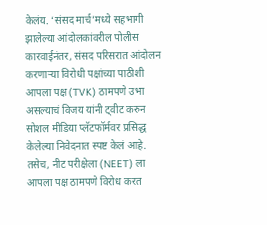केलंय. ‘संसद मार्च’मध्ये सहभागी झालेल्या आंदोलकांवरील पोलीस कारवाईनंतर, संसद परिसरात आंदोलन करणाऱ्या विरोधी पक्षांच्या पाठीशी आपला पक्ष (TVK) ठामपणे उभा असल्याचं विजय यांनी ट्वीट करुन सोशल मीडिया प्लॅटफॉर्मवर प्रसिद्ध केलेल्या निवेदनात स्पष्ट केलं आहे. तसेच, नीट परीक्षेला (NEET) ला आपला पक्ष ठामपणे विरोध करत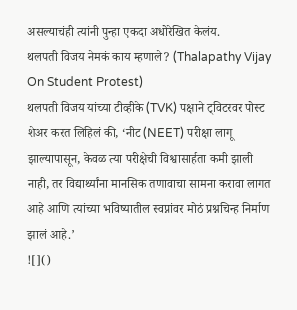असल्याचंही त्यांनी पुन्हा एकदा अधोरेखित केलंय.
थलपती विजय नेमकं काय म्हणाले? (Thalapathy Vijay On Student Protest)
थलपती विजय यांच्या टीव्हीके (TVK) पक्षाने ट्विटरवर पोस्ट शेअर करत लिहिलं की, ‘नीट (NEET) परीक्षा लागू झाल्यापासून, केवळ त्या परीक्षेची विश्वासार्हता कमी झाली नाही, तर विद्यार्थ्यांना मानसिक तणावाचा सामना करावा लागत आहे आणि त्यांच्या भविष्यातील स्वप्नांवर मोठं प्रश्नचिन्ह निर्माण झालं आहे.’
![]()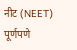नीट (NEET) पूर्णपणे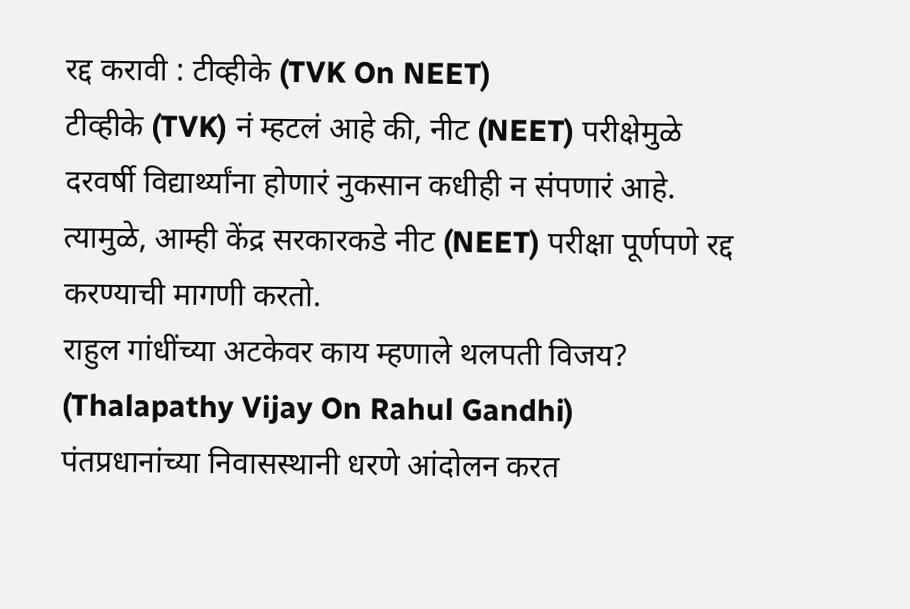रद्द करावी : टीव्हीके (TVK On NEET)
टीव्हीके (TVK) नं म्हटलं आहे की, नीट (NEET) परीक्षेमुळे दरवर्षी विद्यार्थ्यांना होणारं नुकसान कधीही न संपणारं आहे. त्यामुळे, आम्ही केंद्र सरकारकडे नीट (NEET) परीक्षा पूर्णपणे रद्द करण्याची मागणी करतो.
राहुल गांधींच्या अटकेवर काय म्हणाले थलपती विजय? (Thalapathy Vijay On Rahul Gandhi)
पंतप्रधानांच्या निवासस्थानी धरणे आंदोलन करत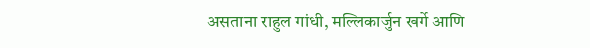असताना राहुल गांधी, मल्लिकार्जुन खर्गे आणि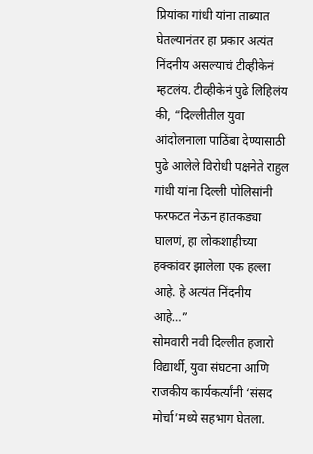प्रियांका गांधी यांना ताब्यात घेतल्यानंतर हा प्रकार अत्यंत निंदनीय असल्याचं टीव्हीकेनं म्हटलंय. टीव्हीकेनं पुढे लिहिलंय की, “दिल्लीतील युवा आंदोलनाला पाठिंबा देण्यासाठी पुढे आलेले विरोधी पक्षनेते राहुल गांधी यांना दिल्ली पोलिसांनी फरफटत नेऊन हातकड्या घालणं, हा लोकशाहीच्या हक्कांवर झालेला एक हल्ला आहे. हे अत्यंत निंदनीय आहे…”
सोमवारी नवी दिल्लीत हजारो विद्यार्थी, युवा संघटना आणि राजकीय कार्यकर्त्यांनी ‘संसद मोर्चा’मध्ये सहभाग घेतला.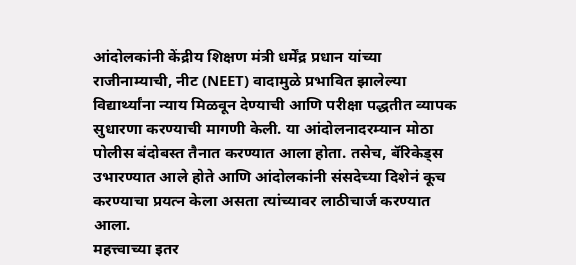आंदोलकांनी केंद्रीय शिक्षण मंत्री धर्मेंद्र प्रधान यांच्या राजीनाम्याची, नीट (NEET) वादामुळे प्रभावित झालेल्या विद्यार्थ्यांना न्याय मिळवून देण्याची आणि परीक्षा पद्धतीत व्यापक सुधारणा करण्याची मागणी केली. या आंदोलनादरम्यान मोठा पोलीस बंदोबस्त तैनात करण्यात आला होता. तसेच, बॅरिकेड्स उभारण्यात आले होते आणि आंदोलकांनी संसदेच्या दिशेनं कूच करण्याचा प्रयत्न केला असता त्यांच्यावर लाठीचार्ज करण्यात आला.
महत्त्वाच्या इतर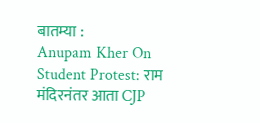बातम्या :
Anupam Kher On Student Protest: राम मंदिरनंतर आता CJP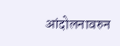आंदोलनावरुन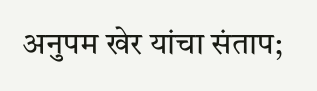अनुपम खेर यांचा संताप;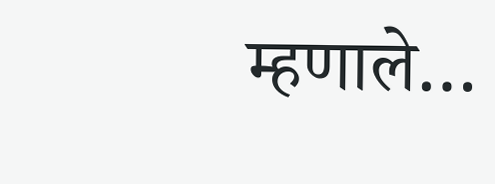म्हणाले…